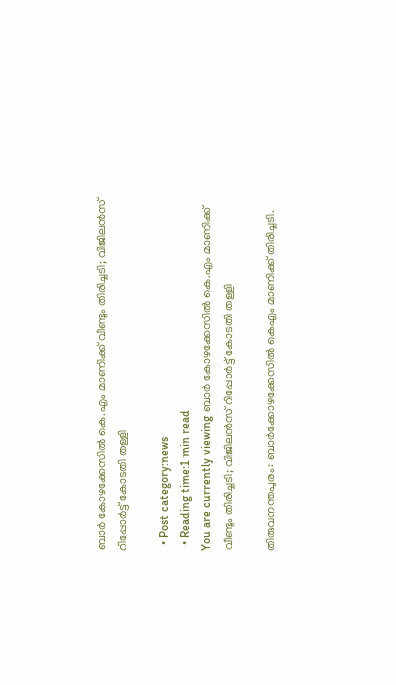ബാര്‍ കോഴക്കേസില്‍ കെ.എം മാണിക്ക് വീണ്ടും തിരിച്ചടി; വിജിലന്‍സ് റിപ്പോര്‍ട്ട് കോടതി തള്ളി

  • Post category:news
  • Reading time:1 min read
You are currently viewing ബാര്‍ കോഴക്കേസില്‍ കെ.എം മാണിക്ക് വീണ്ടും തിരിച്ചടി; വിജിലന്‍സ് റിപ്പോര്‍ട്ട് കോടതി തള്ളി

തിരുവനന്തപുരം: ബാര്‍ക്കോഴക്കേസില്‍ കെഎം മാണിക്ക് തിരിച്ചടി.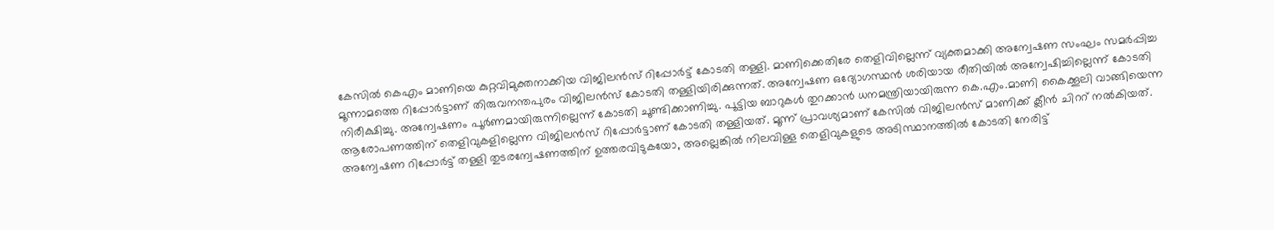കേസില്‍ കെഎം മാണിയെ കുറ്റവിമുക്തനാക്കിയ വിജിലന്‍സ് റിപ്പോര്‍ട്ട് കോടതി തള്ളി. മാണിക്കെതിരേ തെളിവില്ലെന്ന് വ്യക്തമാക്കി അന്വേഷണ സംഘം സമര്‍പ്പിച്ച മൂന്നാമത്തെ റിപ്പോര്‍ട്ടാണ് തിരുവനന്തപുരം വിജിലന്‍സ് കോടതി തള്ളിയിരിക്കുന്നത്. അന്വേഷണ ഒദ്യോഗസ്ഥന്‍ ശരിയായ രീതിയില്‍ അന്വേഷിച്ചില്ലെന്ന് കോടതി നിരീക്ഷിച്ചു. അന്വേഷണം പൂര്‍ണമായിരുന്നില്ലെന്ന് കോടതി ചൂണ്ടിക്കാണിച്ചു. പൂട്ടിയ ബാറുകള്‍ തുറക്കാന്‍ ധനമന്ത്രിയായിരുന്ന കെ.എം.മാണി കൈക്കൂലി വാങ്ങിയെന്ന ആരോപണത്തിന് തെളിവുകളില്ലെന്ന വിജിലന്‍സ് റിപ്പോര്‍ട്ടാണ് കോടതി തള്ളിയത്. മൂന്ന് പ്രാവശ്യമാണ് കേസില്‍ വിജിലന്‍സ് മാണിക്ക് ക്ലീന്‍ ചിററ് നല്‍കിയത്. അന്വേഷണ റിപ്പോര്‍ട്ട് തള്ളി തുടരന്വേഷണത്തിന് ഉത്തരവിടുകയോ, അല്ലെങ്കില്‍ നിലവിള്ള തെളിവുകളുടെ അടിസ്ഥാനത്തില്‍ കോടതി നേരിട്ട്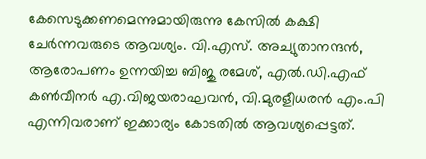കേസെടുക്കണമെന്നുമായിരുന്നു കേസില്‍ കക്ഷി ചേര്‍ന്നവരുടെ ആവശ്യം. വി.എസ്. അച്യുതാനന്ദന്‍, ആരോപണം ഉന്നയിച്ച ബിജു രമേശ്, എല്‍.ഡി.എഫ് കണ്‍വീനര്‍ എ.വിജയരാഘവന്‍, വി.മുരളീധരന്‍ എം.പി എന്നിവരാണ് ഇക്കാര്യം കോടതില്‍ ആവശ്യപ്പെട്ടത്.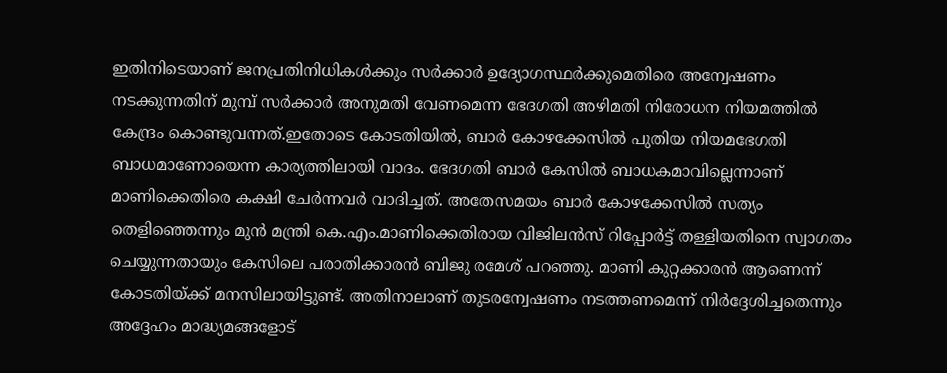ഇതിനിടെയാണ് ജനപ്രതിനിധികള്‍ക്കും സര്‍ക്കാര്‍ ഉദ്യോഗസ്ഥര്‍ക്കുമെതിരെ അന്വേഷണം നടക്കുന്നതിന് മുമ്പ് സര്‍ക്കാര്‍ അനുമതി വേണമെന്ന ഭേദഗതി അഴിമതി നിരോധന നിയമത്തില്‍ കേന്ദ്രം കൊണ്ടുവന്നത്.ഇതോടെ കോടതിയില്‍, ബാര്‍ കോഴക്കേസില്‍ പുതിയ നിയമഭേഗതി ബാധമാണോയെന്ന കാര്യത്തിലായി വാദം. ഭേദഗതി ബാര്‍ കേസില്‍ ബാധകമാവില്ലെന്നാണ് മാണിക്കെതിരെ കക്ഷി ചേര്‍ന്നവര്‍ വാദിച്ചത്. അതേസമയം ബാര്‍ കോഴക്കേസില്‍ സത്യം തെളിഞ്ഞെന്നും മുന്‍ മന്ത്രി കെ.എം.മാണിക്കെതിരായ വിജിലന്‍സ് റിപ്പോര്‍ട്ട് തള്ളിയതിനെ സ്വാഗതം ചെയ്യുന്നതായും കേസിലെ പരാതിക്കാരന്‍ ബിജു രമേശ് പറഞ്ഞു. മാണി കുറ്റക്കാരന്‍ ആണെന്ന് കോടതിയ്ക്ക് മനസിലായിട്ടുണ്ട്. അതിനാലാണ് തുടരന്വേഷണം നടത്തണമെന്ന് നിര്‍ദ്ദേശിച്ചതെന്നും അദ്ദേഹം മാദ്ധ്യമങ്ങളോട്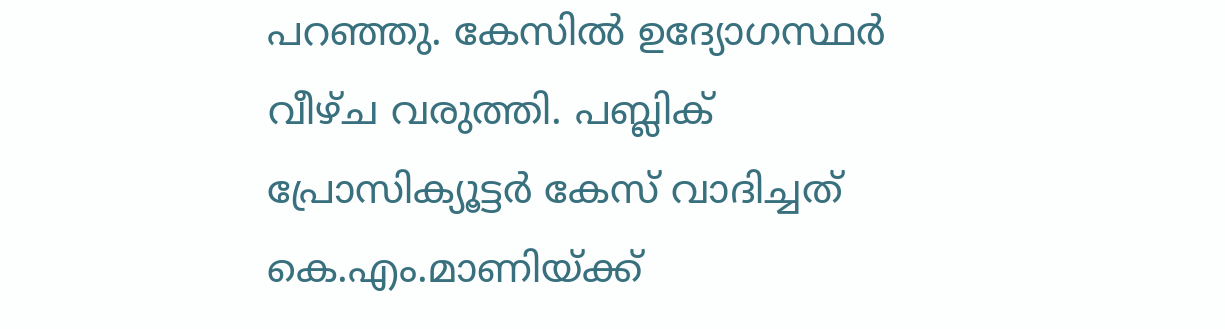പറഞ്ഞു. കേസില്‍ ഉദ്യോഗസ്ഥര്‍ വീഴ്ച വരുത്തി. പബ്ലിക് പ്രോസിക്യൂട്ടര്‍ കേസ് വാദിച്ചത് കെ.എം.മാണിയ്ക്ക്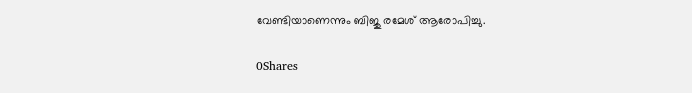വേണ്ടിയാണെന്നും ബിജു രമേശ് ആരോപിച്ചു.

0Shares